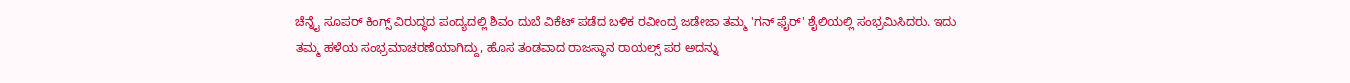ಚೆನ್ನೈ ಸೂಪರ್ ಕಿಂಗ್ಸ್ ವಿರುದ್ಧದ ಪಂದ್ಯದಲ್ಲಿ ಶಿವಂ ದುಬೆ ವಿಕೆಟ್ ಪಡೆದ ಬಳಿಕ ರವೀಂದ್ರ ಜಡೇಜಾ ತಮ್ಮ 'ಗನ್ ಫೈರ್' ಶೈಲಿಯಲ್ಲಿ ಸಂಭ್ರಮಿಸಿದರು. ಇದು ತಮ್ಮ ಹಳೆಯ ಸಂಭ್ರಮಾಚರಣೆಯಾಗಿದ್ದು, ಹೊಸ ತಂಡವಾದ ರಾಜಸ್ಥಾನ ರಾಯಲ್ಸ್ ಪರ ಅದನ್ನು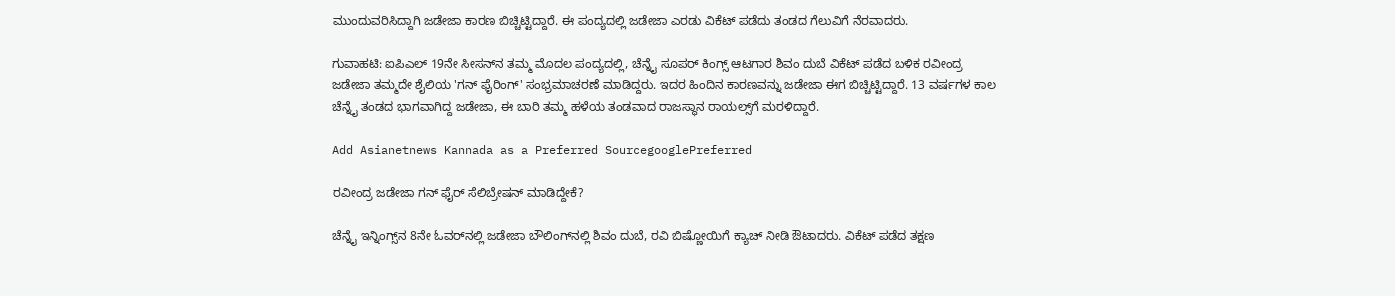ಮುಂದುವರಿಸಿದ್ದಾಗಿ ಜಡೇಜಾ ಕಾರಣ ಬಿಚ್ಚಿಟ್ಟಿದ್ದಾರೆ. ಈ ಪಂದ್ಯದಲ್ಲಿ ಜಡೇಜಾ ಎರಡು ವಿಕೆಟ್ ಪಡೆದು ತಂಡದ ಗೆಲುವಿಗೆ ನೆರವಾದರು.

ಗುವಾಹಟಿ: ಐಪಿಎಲ್ 19ನೇ ಸೀಸನ್‌ನ ತಮ್ಮ ಮೊದಲ ಪಂದ್ಯದಲ್ಲಿ, ಚೆನ್ನೈ ಸೂಪರ್ ಕಿಂಗ್ಸ್ ಆಟಗಾರ ಶಿವಂ ದುಬೆ ವಿಕೆಟ್ ಪಡೆದ ಬಳಿಕ ರವೀಂದ್ರ ಜಡೇಜಾ ತಮ್ಮದೇ ಶೈಲಿಯ 'ಗನ್ ಫೈರಿಂಗ್' ಸಂಭ್ರಮಾಚರಣೆ ಮಾಡಿದ್ದರು. ಇದರ ಹಿಂದಿನ ಕಾರಣವನ್ನು ಜಡೇಜಾ ಈಗ ಬಿಚ್ಚಿಟ್ಟಿದ್ದಾರೆ. 13 ವರ್ಷಗಳ ಕಾಲ ಚೆನ್ನೈ ತಂಡದ ಭಾಗವಾಗಿದ್ದ ಜಡೇಜಾ, ಈ ಬಾರಿ ತಮ್ಮ ಹಳೆಯ ತಂಡವಾದ ರಾಜಸ್ಥಾನ ರಾಯಲ್ಸ್‌ಗೆ ಮರಳಿದ್ದಾರೆ.

Add Asianetnews Kannada as a Preferred SourcegooglePreferred

ರವೀಂದ್ರ ಜಡೇಜಾ ಗನ್‌ ಫೈರ್ ಸೆಲಿಬ್ರೇಷನ್ ಮಾಡಿದ್ದೇಕೆ?

ಚೆನ್ನೈ ಇನ್ನಿಂಗ್ಸ್‌ನ 8ನೇ ಓವರ್‌ನಲ್ಲಿ ಜಡೇಜಾ ಬೌಲಿಂಗ್‌ನಲ್ಲಿ ಶಿವಂ ದುಬೆ, ರವಿ ಬಿಷ್ಣೋಯಿಗೆ ಕ್ಯಾಚ್ ನೀಡಿ ಔಟಾದರು. ವಿಕೆಟ್ ಪಡೆದ ತಕ್ಷಣ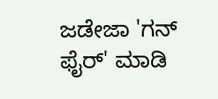ಜಡೇಜಾ 'ಗನ್ ಫೈರ್' ಮಾಡಿ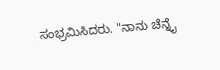ಸಂಭ್ರಮಿಸಿದರು. "ನಾನು ಚೆನ್ನೈ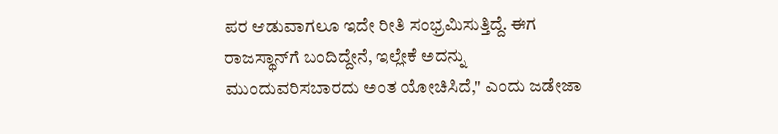ಪರ ಆಡುವಾಗಲೂ ಇದೇ ರೀತಿ ಸಂಭ್ರಮಿಸುತ್ತಿದ್ದೆ. ಈಗ ರಾಜಸ್ಥಾನ್‌ಗೆ ಬಂದಿದ್ದೇನೆ, ಇಲ್ಲೇಕೆ ಅದನ್ನು ಮುಂದುವರಿಸಬಾರದು ಅಂತ ಯೋಚಿಸಿದೆ," ಎಂದು ಜಡೇಜಾ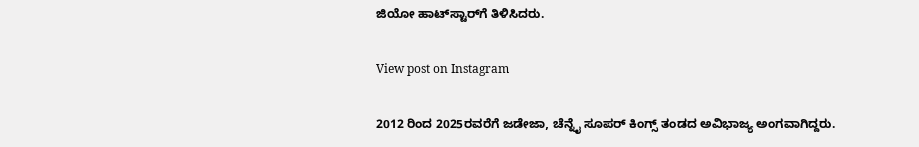ಜಿಯೋ ಹಾಟ್‌ಸ್ಟಾರ್‌ಗೆ ತಿಳಿಸಿದರು.

View post on Instagram

2012 ರಿಂದ 2025ರವರೆಗೆ ಜಡೇಜಾ, ಚೆನ್ನೈ ಸೂಪರ್ ಕಿಂಗ್ಸ್ ತಂಡದ ಅವಿಭಾಜ್ಯ ಅಂಗವಾಗಿದ್ದರು.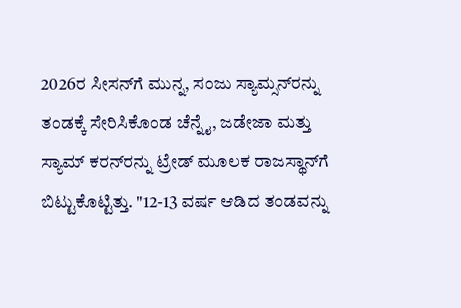2026ರ ಸೀಸನ್‌ಗೆ ಮುನ್ನ, ಸಂಜು ಸ್ಯಾಮ್ಸನ್‌ರನ್ನು ತಂಡಕ್ಕೆ ಸೇರಿಸಿಕೊಂಡ ಚೆನ್ನೈ, ಜಡೇಜಾ ಮತ್ತು ಸ್ಯಾಮ್ ಕರನ್‌ರನ್ನು ಟ್ರೇಡ್ ಮೂಲಕ ರಾಜಸ್ಥಾನ್‌ಗೆ ಬಿಟ್ಟುಕೊಟ್ಟಿತ್ತು. "12-13 ವರ್ಷ ಆಡಿದ ತಂಡವನ್ನು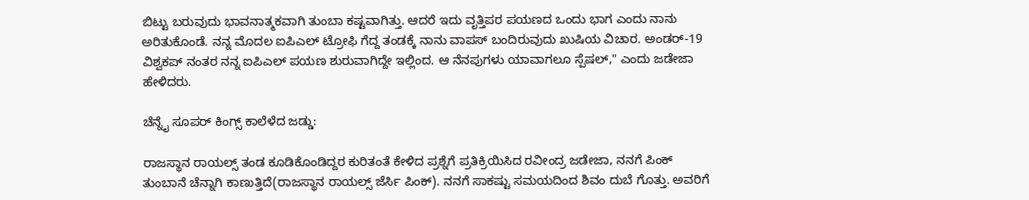ಬಿಟ್ಟು ಬರುವುದು ಭಾವನಾತ್ಮಕವಾಗಿ ತುಂಬಾ ಕಷ್ಟವಾಗಿತ್ತು. ಆದರೆ ಇದು ವೃತ್ತಿಪರ ಪಯಣದ ಒಂದು ಭಾಗ ಎಂದು ನಾನು ಅರಿತುಕೊಂಡೆ. ನನ್ನ ಮೊದಲ ಐಪಿಎಲ್ ಟ್ರೋಫಿ ಗೆದ್ದ ತಂಡಕ್ಕೆ ನಾನು ವಾಪಸ್ ಬಂದಿರುವುದು ಖುಷಿಯ ವಿಚಾರ. ಅಂಡರ್-19 ವಿಶ್ವಕಪ್ ನಂತರ ನನ್ನ ಐಪಿಎಲ್ ಪಯಣ ಶುರುವಾಗಿದ್ದೇ ಇಲ್ಲಿಂದ. ಆ ನೆನಪುಗಳು ಯಾವಾಗಲೂ ಸ್ಪೆಷಲ್," ಎಂದು ಜಡೇಜಾ ಹೇಳಿದರು.

ಚೆನ್ನೈ ಸೂಪರ್ ಕಿಂಗ್ಸ್ ಕಾಲೆಳೆದ ಜಡ್ಡು:

ರಾಜಸ್ಥಾನ ರಾಯಲ್ಸ್ ತಂಡ ಕೂಡಿಕೊಂಡಿದ್ದರ ಕುರಿತಂತೆ ಕೇಳಿದ ಪ್ರಶ್ನೆಗೆ ಪ್ರತಿಕ್ರಿಯಿಸಿದ ರವೀಂದ್ರ ಜಡೇಜಾ, ನನಗೆ ಪಿಂಕ್ ತುಂಬಾನೆ ಚೆನ್ನಾಗಿ ಕಾಣುತ್ತಿದೆ(ರಾಜಸ್ಥಾನ ರಾಯಲ್ಸ್ ಜೆರ್ಸಿ ಪಿಂಕ್). ನನಗೆ ಸಾಕಷ್ಟು ಸಮಯದಿಂದ ಶಿವಂ ದುಬೆ ಗೊತ್ತು. ಅವರಿಗೆ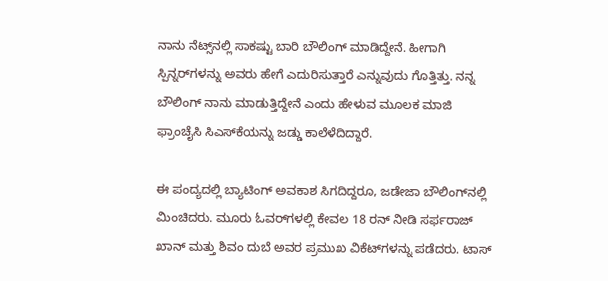ನಾನು ನೆಟ್ಸ್‌ನಲ್ಲಿ ಸಾಕಷ್ಟು ಬಾರಿ ಬೌಲಿಂಗ್ ಮಾಡಿದ್ದೇನೆ. ಹೀಗಾಗಿ ಸ್ಪಿನ್ನರ್‌ಗಳನ್ನು ಅವರು ಹೇಗೆ ಎದುರಿಸುತ್ತಾರೆ ಎನ್ನುವುದು ಗೊತ್ತಿತ್ತು. ನನ್ನ ಬೌಲಿಂಗ್ ನಾನು ಮಾಡುತ್ತಿದ್ದೇನೆ ಎಂದು ಹೇಳುವ ಮೂಲಕ ಮಾಜಿ ಫ್ರಾಂಚೈಸಿ ಸಿಎಸ್‌ಕೆಯನ್ನು ಜಡ್ಡು ಕಾಲೆಳೆದಿದ್ದಾರೆ.

ಈ ಪಂದ್ಯದಲ್ಲಿ ಬ್ಯಾಟಿಂಗ್ ಅವಕಾಶ ಸಿಗದಿದ್ದರೂ, ಜಡೇಜಾ ಬೌಲಿಂಗ್‌ನಲ್ಲಿ ಮಿಂಚಿದರು. ಮೂರು ಓವರ್‌ಗಳಲ್ಲಿ ಕೇವಲ 18 ರನ್ ನೀಡಿ ಸರ್ಫರಾಜ್ ಖಾನ್ ಮತ್ತು ಶಿವಂ ದುಬೆ ಅವರ ಪ್ರಮುಖ ವಿಕೆಟ್‌ಗಳನ್ನು ಪಡೆದರು. ಟಾಸ್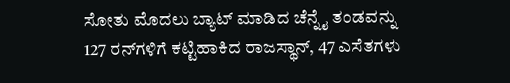ಸೋತು ಮೊದಲು ಬ್ಯಾಟ್ ಮಾಡಿದ ಚೆನ್ನೈ ತಂಡವನ್ನು 127 ರನ್‌ಗಳಿಗೆ ಕಟ್ಟಿಹಾಕಿದ ರಾಜಸ್ಥಾನ್, 47 ಎಸೆತಗಳು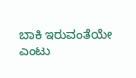ಬಾಕಿ ಇರುವಂತೆಯೇ ಎಂಟು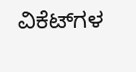ವಿಕೆಟ್‌ಗಳ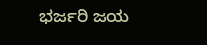ಭರ್ಜರಿ ಜಯ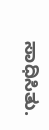ಸಾಧಿಸಿತು.